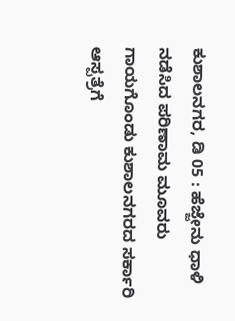ಕುಶಾಲನಗರ, ಡಿ 05 : ಹೆಜ್ಜೇನು ಧಾಳಿ ನಡೆಸಿದ ಪರಿಣಾಮ ಮೂವರು ಗಾಯಗೊಂಡು ಕುಶಾಲನಗರದ ಸರ್ಕಾರಿ ಆಸ್ಪತ್ರೆಗೆ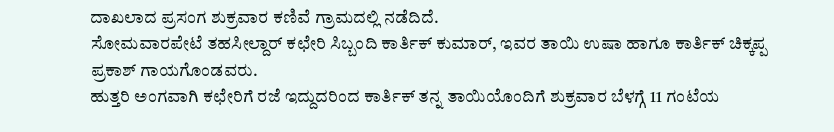ದಾಖಲಾದ ಪ್ರಸಂಗ ಶುಕ್ರವಾರ ಕಣಿವೆ ಗ್ರಾಮದಲ್ಲಿ ನಡೆದಿದೆ.
ಸೋಮವಾರಪೇಟೆ ತಹಸೀಲ್ದಾರ್ ಕಛೇರಿ ಸಿಬ್ಬಂದಿ ಕಾರ್ತಿಕ್ ಕುಮಾರ್, ಇವರ ತಾಯಿ ಉಷಾ ಹಾಗೂ ಕಾರ್ತಿಕ್ ಚಿಕ್ಕಪ್ಪ ಪ್ರಕಾಶ್ ಗಾಯಗೊಂಡವರು.
ಹುತ್ತರಿ ಅಂಗವಾಗಿ ಕಛೇರಿಗೆ ರಜೆ ಇದ್ದುದರಿಂದ ಕಾರ್ತಿಕ್ ತನ್ನ ತಾಯಿಯೊಂದಿಗೆ ಶುಕ್ರವಾರ ಬೆಳಗ್ಗೆ 11 ಗಂಟೆಯ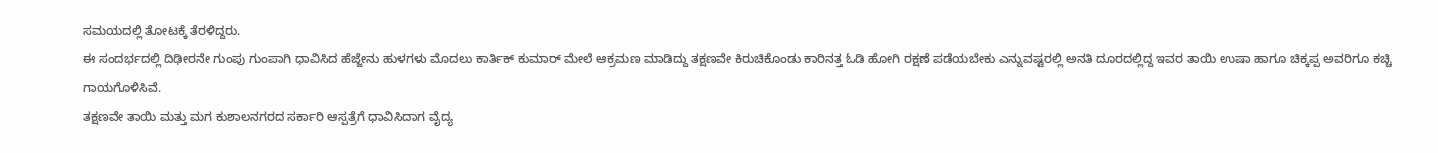ಸಮಯದಲ್ಲಿ ತೋಟಕ್ಕೆ ತೆರಳಿದ್ದರು.
ಈ ಸಂದರ್ಭದಲ್ಲಿ ದಿಢೀರನೇ ಗುಂಪು ಗುಂಪಾಗಿ ಧಾವಿಸಿದ ಹೆಜ್ಜೇನು ಹುಳಗಳು ಮೊದಲು ಕಾರ್ತಿಕ್ ಕುಮಾರ್ ಮೇಲೆ ಆಕ್ರಮಣ ಮಾಡಿದ್ದು ತಕ್ಷಣವೇ ಕಿರುಚಿಕೊಂಡು ಕಾರಿನತ್ತ ಓಡಿ ಹೋಗಿ ರಕ್ಷಣೆ ಪಡೆಯಬೇಕು ಎನ್ನುವಷ್ಟರಲ್ಲಿ ಅನತಿ ದೂರದಲ್ಲಿದ್ದ ಇವರ ತಾಯಿ ಉಷಾ ಹಾಗೂ ಚಿಕ್ಕಪ್ಪ ಅವರಿಗೂ ಕಚ್ಚಿ ಗಾಯಗೊಳಿಸಿವೆ.
ತಕ್ಷಣವೇ ತಾಯಿ ಮತ್ತು ಮಗ ಕುಶಾಲನಗರದ ಸರ್ಕಾರಿ ಆಸ್ಪತ್ರೆಗೆ ಧಾವಿಸಿದಾಗ ವೈದ್ಯ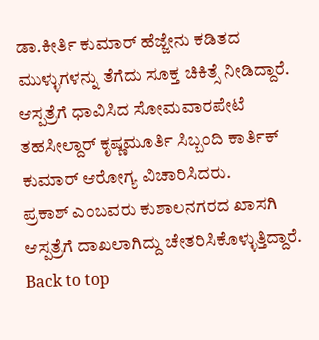ಡಾ.ಕೀರ್ತಿ ಕುಮಾರ್ ಹೆಜ್ಜೇನು ಕಡಿತದ ಮುಳ್ಳುಗಳನ್ನು ತೆಗೆದು ಸೂಕ್ತ ಚಿಕಿತ್ಸೆ ನೀಡಿದ್ದಾರೆ.
ಆಸ್ಪತ್ರೆಗೆ ಧಾವಿಸಿದ ಸೋಮವಾರಪೇಟೆ ತಹಸೀಲ್ದಾರ್ ಕೃಷ್ಣಮೂರ್ತಿ ಸಿಬ್ಬಂದಿ ಕಾರ್ತಿಕ್ ಕುಮಾರ್ ಆರೋಗ್ಯ ವಿಚಾರಿಸಿದರು.
ಪ್ರಕಾಶ್ ಎಂಬವರು ಕುಶಾಲನಗರದ ಖಾಸಗಿ ಆಸ್ಪತ್ರೆಗೆ ದಾಖಲಾಗಿದ್ದು ಚೇತರಿಸಿಕೊಳ್ಳುತ್ತಿದ್ದಾರೆ.
Back to top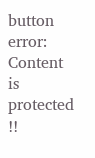button
error: Content is protected !!